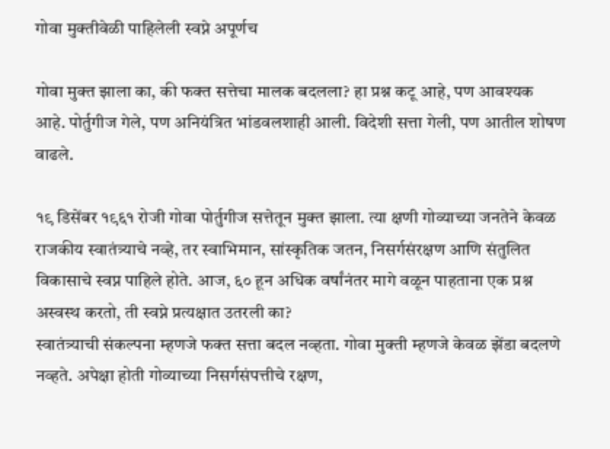गोवा मुक्तीवेळी पाहिलेली स्वप्ने अपूर्णच

गोवा मुक्त झाला का, की फक्त सत्तेचा मालक बदलला? हा प्रश्न कटू आहे, पण आवश्यक आहे. पोर्तुगीज गेले, पण अनियंत्रित भांडवलशाही आली. विदेशी सत्ता गेली, पण आतील शोषण वाढले.

१९ डिसेंबर १९६१ रोजी गोवा पोर्तुगीज सत्तेतून मुक्त झाला. त्या क्षणी गोव्याच्या जनतेने केवळ राजकीय स्वातंत्र्याचे नव्हे, तर स्वाभिमान, सांस्कृतिक जतन, निसर्गसंरक्षण आणि संतुलित विकासाचे स्वप्न पाहिले होते. आज, ६० हून अधिक वर्षांनंतर मागे वळून पाहताना एक प्रश्न अस्वस्थ करतो, ती स्वप्ने प्रत्यक्षात उतरली का?
स्वातंत्र्याची संकल्पना म्हणजे फक्त सत्ता बदल नव्हता. गोवा मुक्ती म्हणजे केवळ झेंडा बदलणे नव्हते. अपेक्षा होती गोव्याच्या निसर्गसंपत्तीचे रक्षण,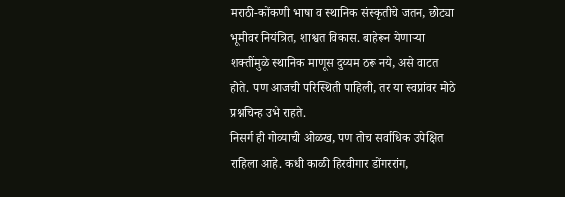मराठी-कोंकणी भाषा व स्थानिक संस्कृतीचे जतन, छोट्या भूमीवर नियंत्रित, शाश्वत विकास. बाहेरून येणाऱ्या शक्तींमुळे स्थानिक माणूस दुय्यम ठरू नये, असे वाटत होते. पण आजची परिस्थिती पाहिली, तर या स्वप्नांवर मोठे प्रश्नचिन्ह उभे राहते.
निसर्ग ही गोव्याची ओळख, पण तोच सर्वाधिक उपेक्षित राहिला आहे. कधी काळी हिरवीगार डोंगररांग,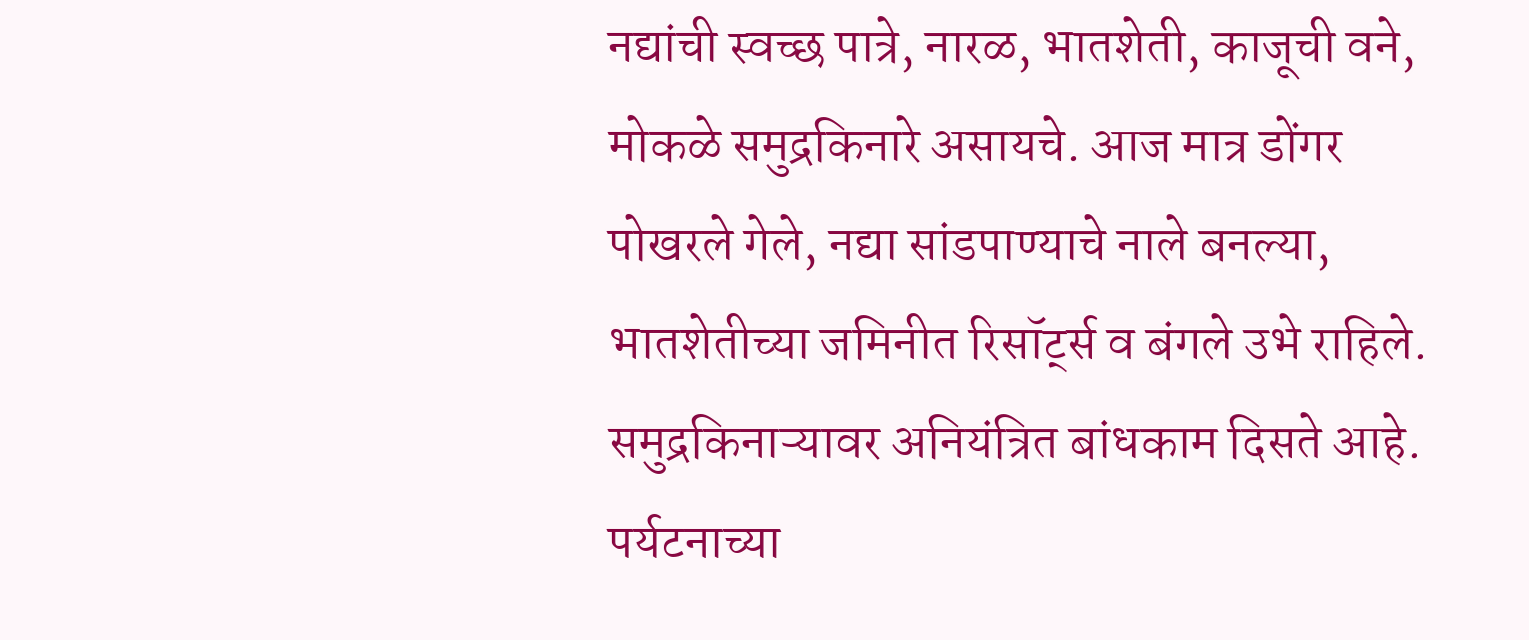नद्यांची स्वच्छ पात्रे, नारळ, भातशेती, काजूची वने, मोकळे समुद्रकिनारे असायचे. आज मात्र डोंगर पोखरले गेले, नद्या सांडपाण्याचे नाले बनल्या, भातशेतीच्या जमिनीत रिसॉर्ट्स व बंगले उभे राहिले.
समुद्रकिनाऱ्यावर अनियंत्रित बांधकाम दिसते आहे. पर्यटनाच्या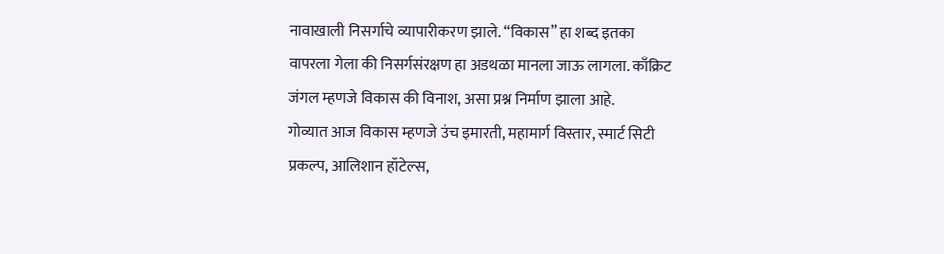नावाखाली निसर्गाचे व्यापारीकरण झाले. “विकास” हा शब्द इतका वापरला गेला की निसर्गसंरक्षण हा अडथळा मानला जाऊ लागला. काँक्रिट जंगल म्हणजे विकास की विनाश, असा प्रश्न निर्माण झाला आहे.
गोव्यात आज विकास म्हणजे उंच इमारती, महामार्ग विस्तार, स्मार्ट सिटी प्रकल्प, आलिशान हॉटेल्स,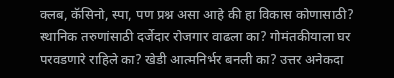क्लब, कॅसिनो, स्पा, पण प्रश्न असा आहे की हा विकास कोणासाठी?
स्थानिक तरुणांसाठी दर्जेदार रोजगार वाढला का? गोमंतकीयाला घर परवडणारे राहिले का? खेडी आत्मनिर्भर बनली का? उत्तर अनेकदा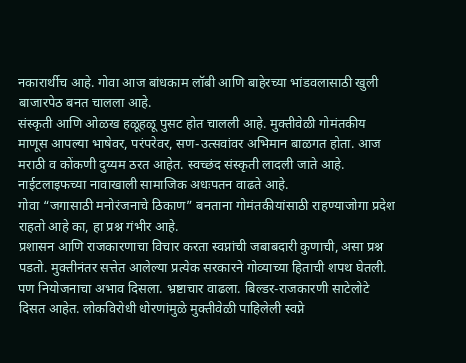नकारार्थीच आहे. गोवा आज बांधकाम लॉबी आणि बाहेरच्या भांडवलासाठी खुली बाजारपेठ बनत चालला आहे.
संस्कृती आणि ओळख हळूहळू पुसट होत चालली आहे. मुक्तीवेळी गोमंतकीय माणूस आपल्या भाषेवर, परंपरेवर, सण-उत्सवांवर अभिमान बाळगत होता. आज मराठी व कोंकणी दुय्यम ठरत आहेत. स्वच्छंद संस्कृती लादली जाते आहे. नाईटलाइफच्या नावाखाली सामाजिक अधःपतन वाढते आहे.
गोवा “जगासाठी मनोरंजनाचे ठिकाण” बनताना गोमंतकीयांसाठी राहण्याजोगा प्रदेश राहतो आहे का, हा प्रश्न गंभीर आहे.
प्रशासन आणि राजकारणाचा विचार करता स्वप्नांची जबाबदारी कुणाची, असा प्रश्न पडतो. मुक्तीनंतर सत्तेत आलेल्या प्रत्येक सरकारने गोव्याच्या हिताची शपथ घेतली. पण नियोजनाचा अभाव दिसला. भ्रष्टाचार वाढला. बिल्डर-राजकारणी साटेलोटे दिसत आहेत. लोकविरोधी धोरणांमुळे मुक्तीवेळी पाहिलेली स्वप्ने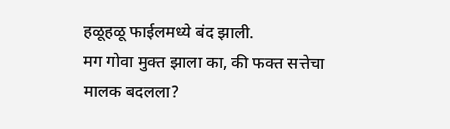हळूहळू फाईलमध्ये बंद झाली.
मग गोवा मुक्त झाला का, की फक्त सत्तेचा मालक बदलला?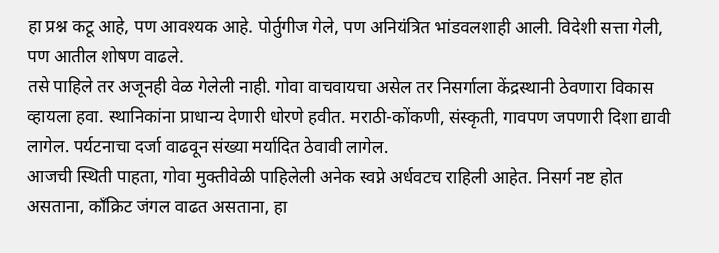हा प्रश्न कटू आहे, पण आवश्यक आहे. पोर्तुगीज गेले, पण अनियंत्रित भांडवलशाही आली. विदेशी सत्ता गेली, पण आतील शोषण वाढले.
तसे पाहिले तर अजूनही वेळ गेलेली नाही. गोवा वाचवायचा असेल तर निसर्गाला केंद्रस्थानी ठेवणारा विकास व्हायला हवा. स्थानिकांना प्राधान्य देणारी धोरणे हवीत. मराठी-कोंकणी, संस्कृती, गावपण जपणारी दिशा द्यावी लागेल. पर्यटनाचा दर्जा वाढवून संख्या मर्यादित ठेवावी लागेल.
आजची स्थिती पाहता, गोवा मुक्तीवेळी पाहिलेली अनेक स्वप्ने अर्धवटच राहिली आहेत. निसर्ग नष्ट होत असताना, काँक्रिट जंगल वाढत असताना, हा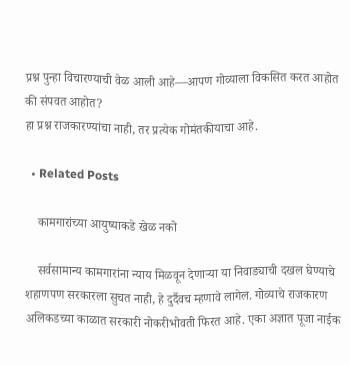प्रश्न पुन्हा विचारण्याची वेळ आली आहे—आपण गोव्याला विकसित करत आहोत की संपवत आहोत?
हा प्रश्न राजकारण्यांचा नाही, तर प्रत्येक गोमंतकीयाचा आहे.

  • Related Posts

    कामगारांच्या आयुष्याकडे खेळ नको

    सर्वसामान्य कामगारांना न्याय मिळवून देणाऱ्या या निवाड्याची दखल घेण्याचे शहाणपण सरकारला सुचत नाही, हे दुर्दैवच म्हणावे लागेल. गोव्याचे राजकारण अलिकडच्या काळात सरकारी नोकरीभोवती फिरत आहे. एका अज्ञात पूजा नाईक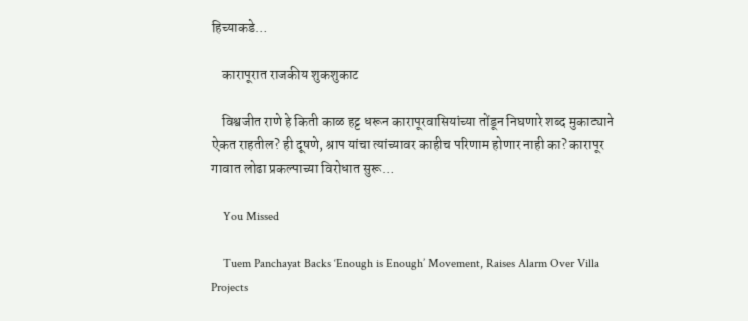हिच्याकडे…

    कारापूरात राजकीय शुकशुकाट

    विश्वजीत राणे हे किती काळ हट्ट धरून कारापूरवासियांच्या तोंडून निघणारे शब्द मुकाट्याने ऐकत राहतील? ही दूषणे, श्राप यांचा त्यांच्यावर काहीच परिणाम होणार नाही का? कारापूर गावात लोढा प्रकल्पाच्या विरोधात सुरू…

    You Missed

    Tuem Panchayat Backs ‘Enough is Enough’ Movement, Raises Alarm Over Villa Projects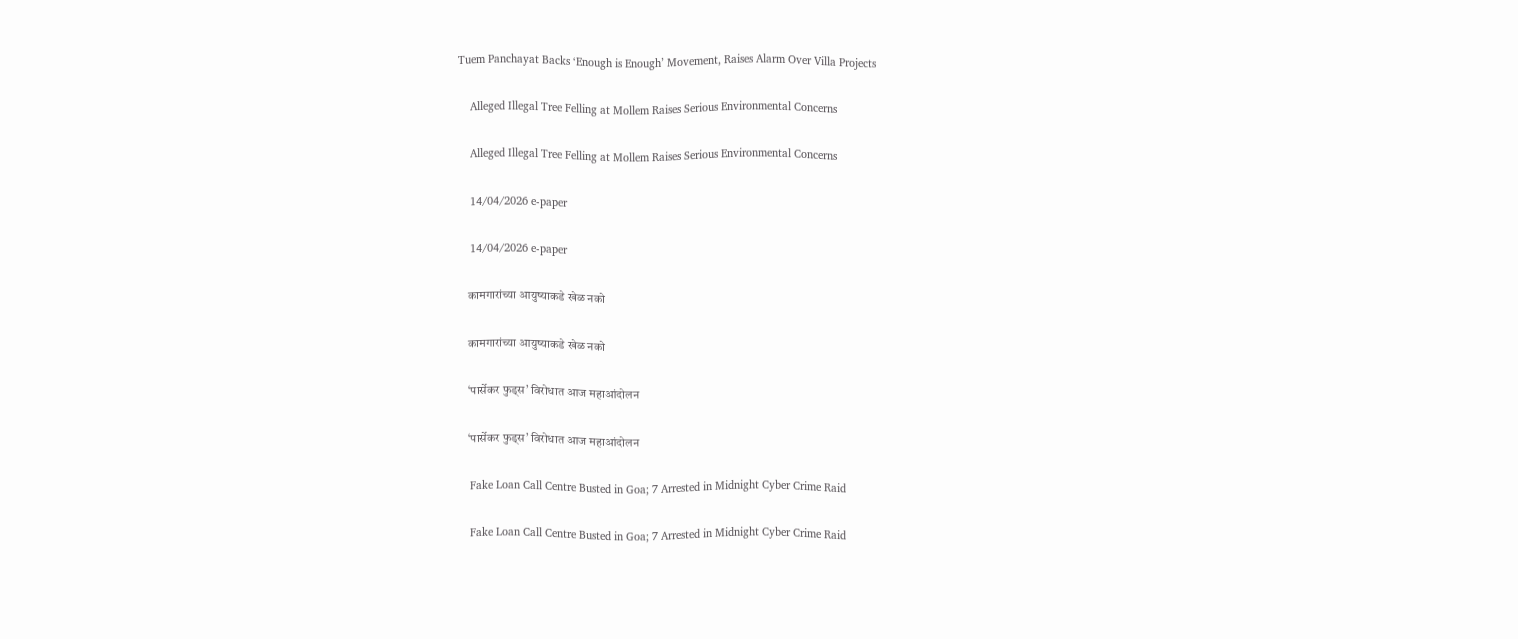Tuem Panchayat Backs ‘Enough is Enough’ Movement, Raises Alarm Over Villa Projects

    Alleged Illegal Tree Felling at Mollem Raises Serious Environmental Concerns

    Alleged Illegal Tree Felling at Mollem Raises Serious Environmental Concerns

    14/04/2026 e-paper

    14/04/2026 e-paper

    कामगारांच्या आयुष्याकडे खेळ नको

    कामगारांच्या आयुष्याकडे खेळ नको

    ‘पार्सेकर फुड्स’ विरोधात आज महाआंदोलन

    ‘पार्सेकर फुड्स’ विरोधात आज महाआंदोलन

    Fake Loan Call Centre Busted in Goa; 7 Arrested in Midnight Cyber Crime Raid

    Fake Loan Call Centre Busted in Goa; 7 Arrested in Midnight Cyber Crime Raid